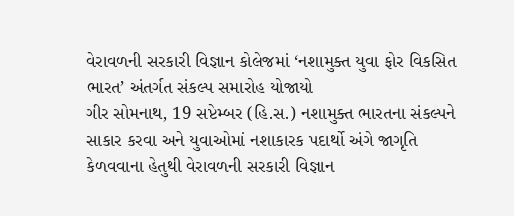વેરાવળની સરકારી વિજ્ઞાન કોલેજમાં ‘નશામુક્ત યુવા ફોર વિકસિત ભારત’ અંતર્ગત સંકલ્પ સમારોહ યોજાયો
ગીર સોમનાથ, 19 સપ્ટેમ્બર (હિ.સ.) નશામુક્ત ભારતના સંકલ્પને સાકાર કરવા અને યુવાઓમાં નશાકારક પદાર્થો અંગે જાગૃતિ કેળવવાના હેતુથી વેરાવળની સરકારી વિજ્ઞાન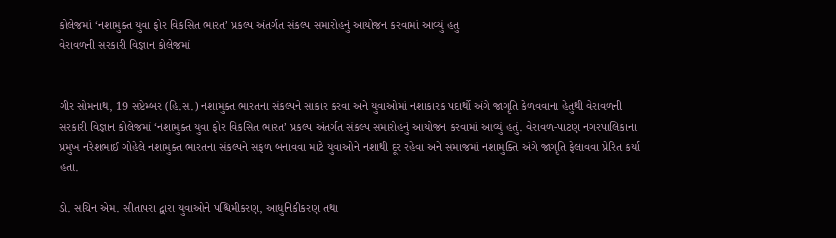કોલેજમાં ‘નશામુક્ત યુવા ફોર વિકસિત ભારત’ પ્રકલ્પ અંતર્ગત સંકલ્પ સમારોહનું આયોજન કરવામાં આવ્યું હતુ
વેરાવળની સરકારી વિજ્ઞાન કોલેજમાં


ગીર સોમનાથ, 19 સપ્ટેમ્બર (હિ.સ.) નશામુક્ત ભારતના સંકલ્પને સાકાર કરવા અને યુવાઓમાં નશાકારક પદાર્થો અંગે જાગૃતિ કેળવવાના હેતુથી વેરાવળની સરકારી વિજ્ઞાન કોલેજમાં ‘નશામુક્ત યુવા ફોર વિકસિત ભારત’ પ્રકલ્પ અંતર્ગત સંકલ્પ સમારોહનું આયોજન કરવામાં આવ્યું હતું. વેરાવળ-પાટણ નગરપાલિકાના પ્રમુખ નરેશભાઈ ગોહેલે નશામુક્ત ભારતના સંકલ્પને સફળ બનાવવા માટે યુવાઓને નશાથી દૂર રહેવા અને સમાજમાં નશામુક્તિ અંગે જાગૃતિ ફેલાવવા પ્રેરિત કર્યા હતા.

ડો. સચિન એમ. સીતાપરા દ્વારા યુવાઓને પશ્ચિમીકરણ, આધુનિકીકરણ તથા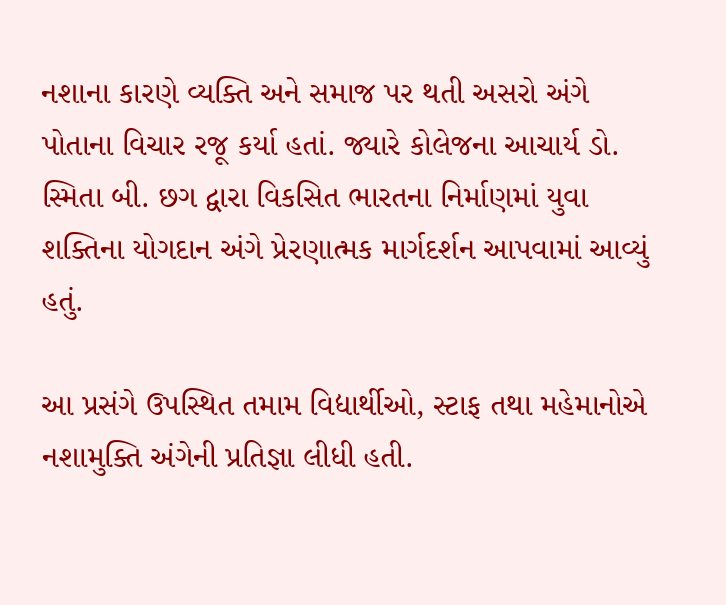નશાના કારણે વ્યક્તિ અને સમાજ પર થતી અસરો અંગે પોતાના વિચાર રજૂ કર્યા હતાં. જ્યારે કોલેજના આચાર્ય ડો. સ્મિતા બી. છગ દ્વારા વિકસિત ભારતના નિર્માણમાં યુવા શક્તિના યોગદાન અંગે પ્રેરણાત્મક માર્ગદર્શન આપવામાં આવ્યું હતું.

આ પ્રસંગે ઉપસ્થિત તમામ વિદ્યાર્થીઓ, સ્ટાફ તથા મહેમાનોએ નશામુક્તિ અંગેની પ્રતિજ્ઞા લીધી હતી.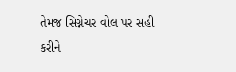તેમજ સિગ્નેચર વોલ પર સહી કરીને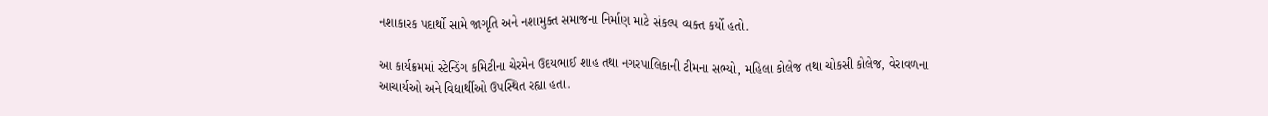નશાકારક પદાર્થો સામે જાગૃતિ અને નશામુક્ત સમાજના નિર્માણ માટે સંકલ્પ વ્યક્ત કર્યો હતો.

આ કાર્યક્રમમાં સ્ટેન્ડિંગ કમિટીના ચેરમેન ઉદયભાઈ શાહ તથા નગરપાલિકાની ટીમના સભ્યો, મહિલા કોલેજ તથા ચોકસી કોલેજ, વેરાવળના આચાર્યઓ અને વિદ્યાર્થીઓ ઉપસ્થિત રહ્યા હતા.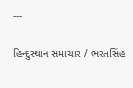---

હિન્દુસ્થાન સમાચાર / ભરતસિંહ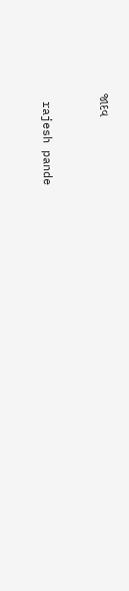જાદવ


 rajesh pande